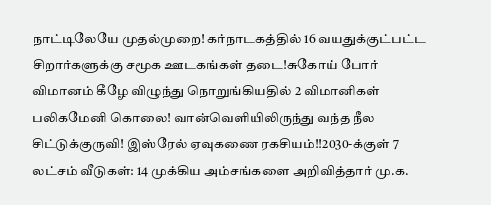நாட்டிலேயே முதல்முறை! கர்நாடகத்தில் 16 வயதுக்குட்பட்ட சிறார்களுக்கு சமூக ஊடகங்கள் தடை!சுகோய் போர் விமானம் கீழே விழுந்து நொறுங்கியதில் 2 விமானிகள் பலிகமேனி கொலை! வான்வெளியிலிருந்து வந்த நீல சிட்டுக்குருவி! இஸ்ரேல் ஏவுகணை ரகசியம்!!2030-க்குள் 7 லட்சம் வீடுகள்: 14 முக்கிய அம்சங்களை அறிவித்தார் மு.க.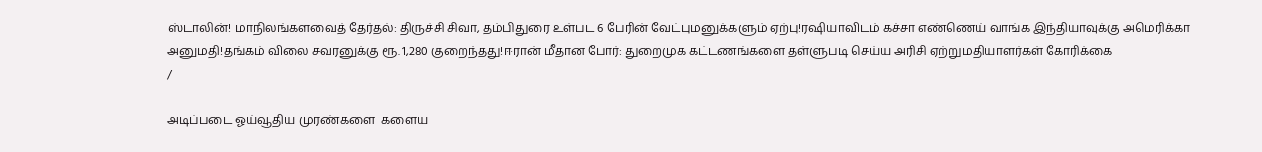ஸ்டாலின்! மாநிலங்களவைத் தேர்தல்: திருச்சி சிவா, தம்பிதுரை உள்பட 6 பேரின் வேட்புமனுக்களும் ஏற்பு!ரஷியாவிடம் கச்சா எண்ணெய் வாங்க இந்தியாவுக்கு அமெரிக்கா அனுமதி!தங்கம் விலை சவரனுக்கு ரூ. 1,280 குறைந்தது!ஈரான் மீதான போர்: துறைமுக கட்டணங்களை தள்ளுபடி செய்ய அரிசி ஏற்றுமதியாளர்கள் கோரிக்கை
/

அடிப்படை ஓய்வூதிய முரண்களை  களைய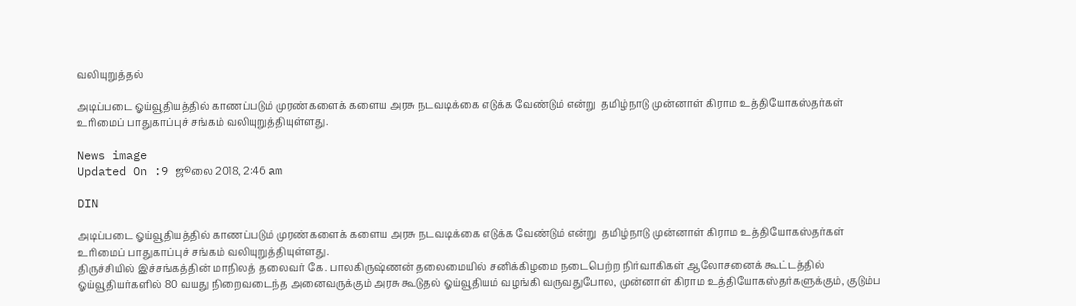வலியுறுத்தல்

அடிப்படை ஓய்வூதியத்தில் காணப்படும் முரண்களைக் களைய அரசு நடவடிக்கை எடுக்க வேண்டும் என்று  தமிழ்நாடு முன்னாள் கிராம உத்தியோகஸ்தர்கள் உரிமைப் பாதுகாப்புச் சங்கம் வலியுறுத்தியுள்ளது.

News image
Updated On :9 ஜூலை 2018, 2:46 am

DIN

அடிப்படை ஓய்வூதியத்தில் காணப்படும் முரண்களைக் களைய அரசு நடவடிக்கை எடுக்க வேண்டும் என்று  தமிழ்நாடு முன்னாள் கிராம உத்தியோகஸ்தர்கள் உரிமைப் பாதுகாப்புச் சங்கம் வலியுறுத்தியுள்ளது.
திருச்சியில் இச்சங்கத்தின் மாநிலத் தலைவர் கே. பாலகிருஷ்ணன் தலைமையில் சனிக்கிழமை நடைபெற்ற நிர்வாகிகள் ஆலோசனைக் கூட்டத்தில் ஓய்வூதியர்களில் 80 வயது நிறைவடைந்த அனைவருக்கும் அரசு கூடுதல் ஓய்வூதியம் வழங்கி வருவதுபோல, முன்னாள் கிராம உத்தியோகஸ்தர்களுக்கும், குடும்ப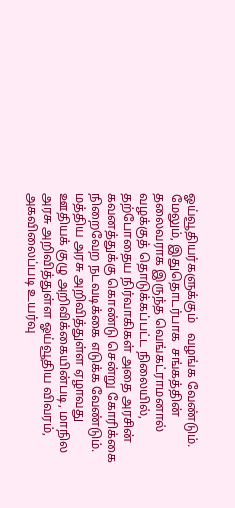ஓய்வூதியர்களுக்கும்   வழங்க வேண்டும்.  மேலும், இதுதொடர்பாக  சங்கத்தின் தலைவராக இருந்த வெங்கட்ராமனால்  வழக்குத் தொடுக்கப்பட்ட நிலையில், தற்போதைய நிர்வாகிகள் அதை அரசின் கவனத்துக்கு கொண்டு சென்று கோரிக்கை நிறைவேற நடவடிக்கை எடுக்க வேண்டும்.
மத்திய அரசு அறிவித்துள்ள ஏழாவது ஊதியக் குழு அறிவிக்கையின்படி, மாநில அரசு அறிவித்துள்ள ஓய்வூதிய விவரம், அகவிலைப்படி உயர்வு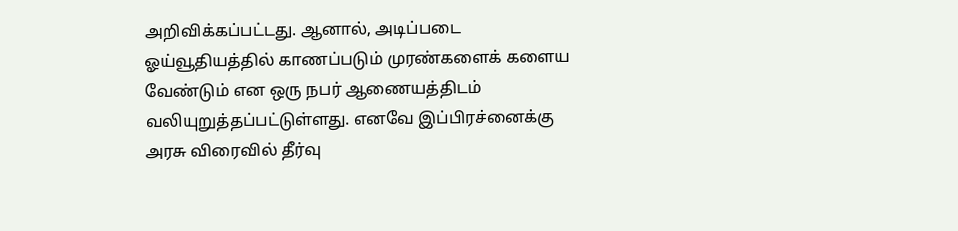அறிவிக்கப்பட்டது. ஆனால், அடிப்படை ஓய்வூதியத்தில் காணப்படும் முரண்களைக் களைய வேண்டும் என ஒரு நபர் ஆணையத்திடம் வலியுறுத்தப்பட்டுள்ளது. எனவே இப்பிரச்னைக்கு அரசு விரைவில் தீர்வு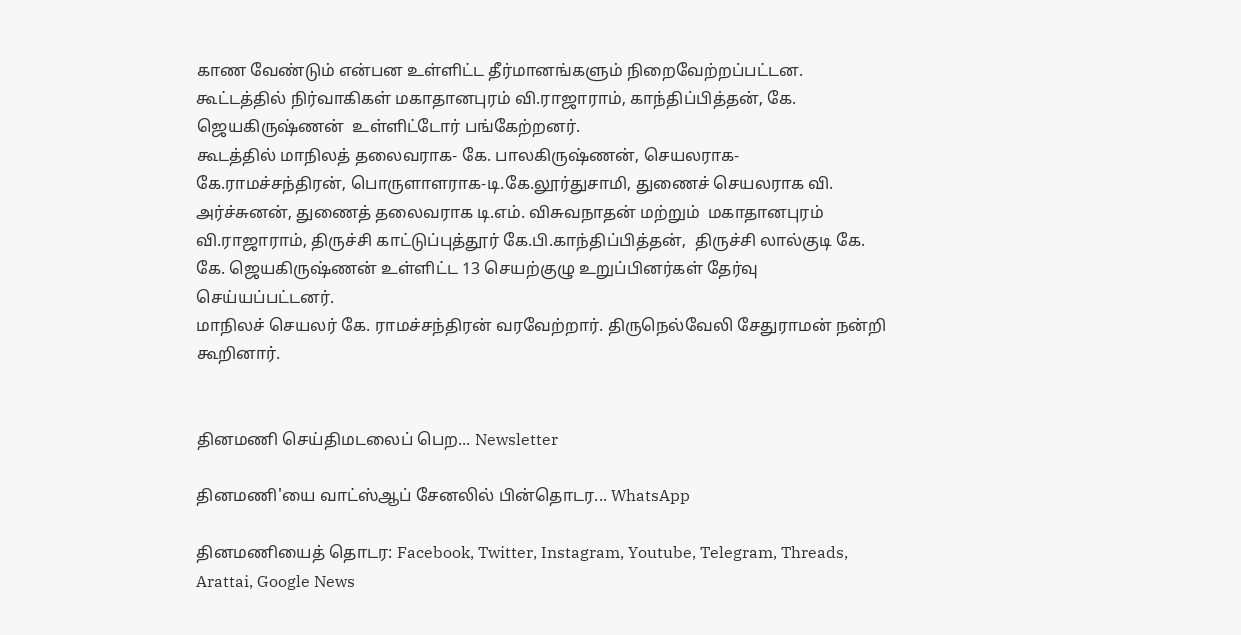காண வேண்டும் என்பன உள்ளிட்ட தீர்மானங்களும் நிறைவேற்றப்பட்டன.
கூட்டத்தில் நிர்வாகிகள் மகாதானபுரம் வி.ராஜாராம், காந்திப்பித்தன், கே. ஜெயகிருஷ்ணன்  உள்ளிட்டோர் பங்கேற்றனர்.
கூடத்தில் மாநிலத் தலைவராக- கே. பாலகிருஷ்ணன், செயலராக- கே.ராமச்சந்திரன், பொருளாளராக-டி.கே.லூர்துசாமி, துணைச் செயலராக வி. அர்ச்சுனன், துணைத் தலைவராக டி.எம். விசுவநாதன் மற்றும்  மகாதானபுரம் வி.ராஜாராம், திருச்சி காட்டுப்புத்தூர் கே.பி.காந்திப்பித்தன்,  திருச்சி லால்குடி கே. கே. ஜெயகிருஷ்ணன் உள்ளிட்ட 13 செயற்குழு உறுப்பினர்கள் தேர்வு செய்யப்பட்டனர்.
மாநிலச் செயலர் கே. ராமச்சந்திரன் வரவேற்றார். திருநெல்வேலி சேதுராமன் நன்றி கூறினார்.


தினமணி செய்திமடலைப் பெற... Newsletter

தினமணி'யை வாட்ஸ்ஆப் சேனலில் பின்தொடர... WhatsApp

தினமணியைத் தொடர: Facebook, Twitter, Instagram, Youtube, Telegram, Threads, Arattai, Google News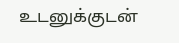உடனுக்குடன்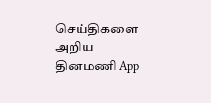செய்திகளை அறிய தினமணி App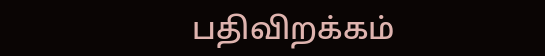பதிவிறக்கம்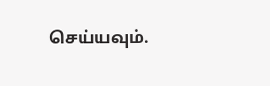செய்யவும்.